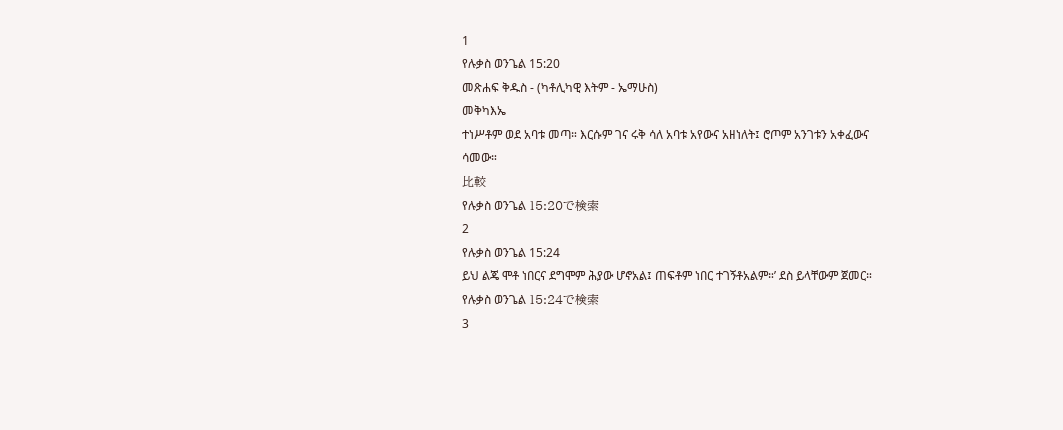1
የሉቃስ ወንጌል 15:20
መጽሐፍ ቅዱስ - (ካቶሊካዊ እትም - ኤማሁስ)
መቅካእኤ
ተነሥቶም ወደ አባቱ መጣ። እርሱም ገና ሩቅ ሳለ አባቱ አየውና አዘነለት፤ ሮጦም አንገቱን አቀፈውና ሳመው።
比較
የሉቃስ ወንጌል 15:20で検索
2
የሉቃስ ወንጌል 15:24
ይህ ልጄ ሞቶ ነበርና ደግሞም ሕያው ሆኖአል፤ ጠፍቶም ነበር ተገኝቶአልም።’ ደስ ይላቸውም ጀመር።
የሉቃስ ወንጌል 15:24で検索
3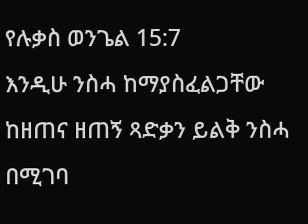የሉቃስ ወንጌል 15:7
እንዲሁ ንስሓ ከማያስፈልጋቸው ከዘጠና ዘጠኝ ጻድቃን ይልቅ ንስሓ በሚገባ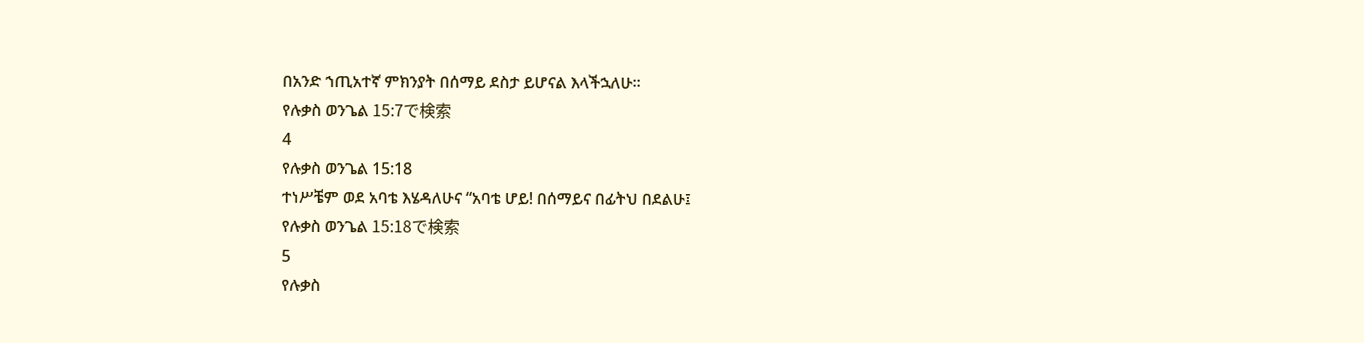በአንድ ኀጢአተኛ ምክንያት በሰማይ ደስታ ይሆናል እላችኋለሁ።
የሉቃስ ወንጌል 15:7で検索
4
የሉቃስ ወንጌል 15:18
ተነሥቼም ወደ አባቴ እሄዳለሁና “አባቴ ሆይ! በሰማይና በፊትህ በደልሁ፤
የሉቃስ ወንጌል 15:18で検索
5
የሉቃስ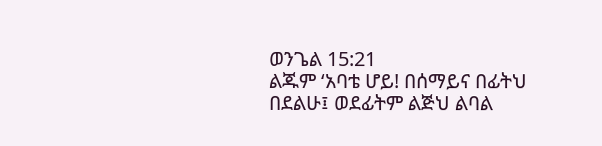ወንጌል 15:21
ልጁም ‘አባቴ ሆይ! በሰማይና በፊትህ በደልሁ፤ ወደፊትም ልጅህ ልባል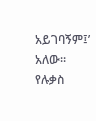አይገባኝም፤’ አለው።
የሉቃስ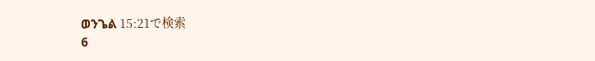ወንጌል 15:21で検索
6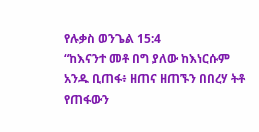የሉቃስ ወንጌል 15:4
“ከእናንተ መቶ በግ ያለው ከእነርሱም አንዱ ቢጠፋ፥ ዘጠና ዘጠኙን በበረሃ ትቶ የጠፋውን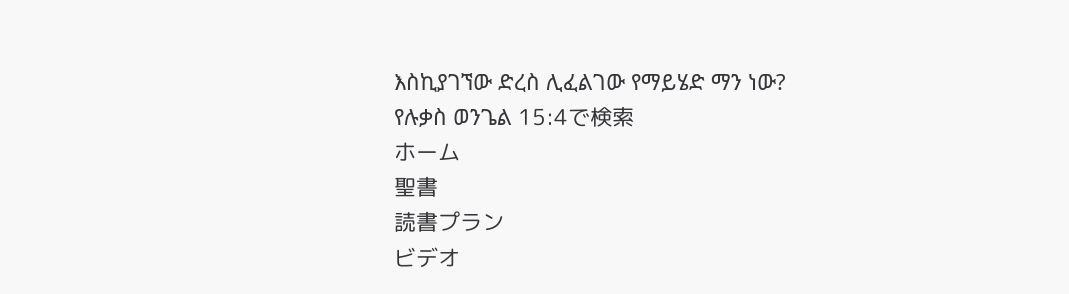እስኪያገኘው ድረስ ሊፈልገው የማይሄድ ማን ነው?
የሉቃስ ወንጌል 15:4で検索
ホーム
聖書
読書プラン
ビデオ